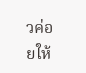วค่อยให้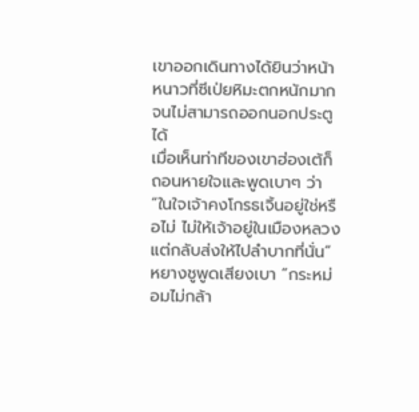เขาออกเดินทางได้ยินว่าหน้าหนาวที่ซีเป่ยหิมะตกหนักมากจนไม่สามารถออกนอกประตูได้
เมื่อเห็นท่าทีของเขาฮ่องเต้ก็ถอนหายใจและพูดเบาๆ ว่า “ในใจเจ้าคงโกรธเจิ้นอยู่ใช่หรือไม่ ไม่ให้เจ้าอยู่ในเมืองหลวงแต่กลับส่งให้ไปลำบากที่นั่น”
หยางชูพูดเสียงเบา “กระหม่อมไม่กล้า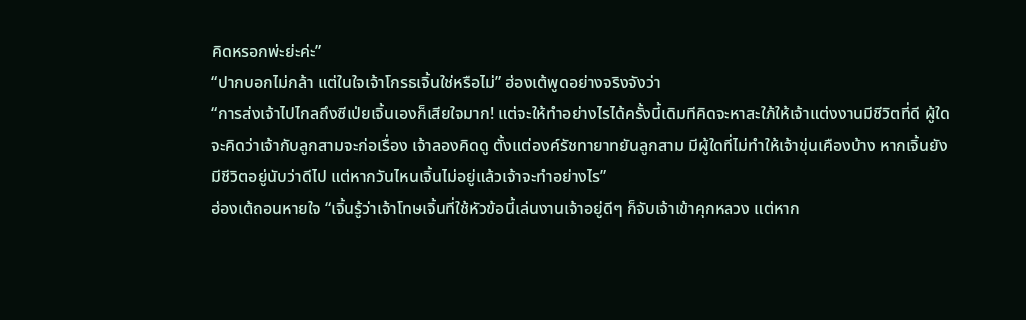คิดหรอกพ่ะย่ะค่ะ”
“ปากบอกไม่กล้า แต่ในใจเจ้าโกรธเจิ้นใช่หรือไม่” ฮ่องเต้พูดอย่างจริงจังว่า
“การส่งเจ้าไปไกลถึงซีเป่ยเจิ้นเองก็เสียใจมาก! แต่จะให้ทำอย่างไรได้ครั้งนี้เดิมทีคิดจะหาสะใภ้ให้เจ้าแต่งงานมีชีวิตที่ดี ผู้ใดจะคิดว่าเจ้ากับลูกสามจะก่อเรื่อง เจ้าลองคิดดู ตั้งแต่องค์รัชทายาทยันลูกสาม มีผู้ใดที่ไม่ทำให้เจ้าขุ่นเคืองบ้าง หากเจิ้นยังมีชีวิตอยู่นับว่าดีไป แต่หากวันไหนเจิ้นไม่อยู่แล้วเจ้าจะทำอย่างไร”
ฮ่องเต้ถอนหายใจ “เจิ้นรู้ว่าเจ้าโทษเจิ้นที่ใช้หัวข้อนี้เล่นงานเจ้าอยู่ดีๆ ก็จับเจ้าเข้าคุกหลวง แต่หาก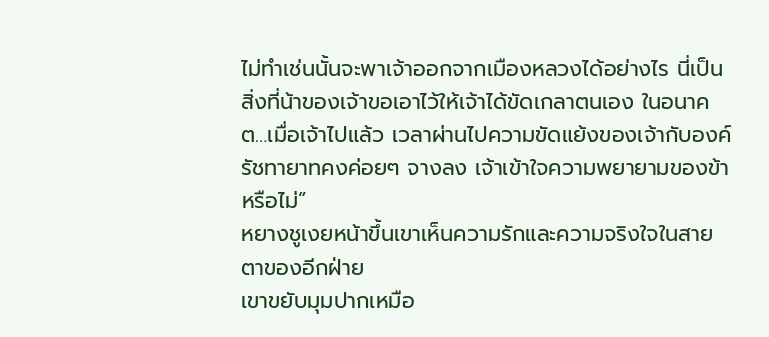ไม่ทำเช่นนั้นจะพาเจ้าออกจากเมืองหลวงได้อย่างไร นี่เป็นสิ่งที่น้าของเจ้าขอเอาไว้ให้เจ้าได้ขัดเกลาตนเอง ในอนาคต…เมื่อเจ้าไปแล้ว เวลาผ่านไปความขัดแย้งของเจ้ากับองค์รัชทายาทคงค่อยๆ จางลง เจ้าเข้าใจความพยายามของข้าหรือไม่”
หยางชูเงยหน้าขึ้นเขาเห็นความรักและความจริงใจในสายตาของอีกฝ่าย
เขาขยับมุมปากเหมือ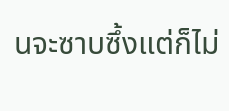นจะซาบซึ้งแต่ก็ไม่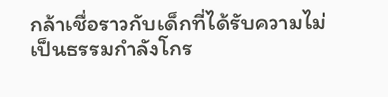กล้าเชื่อราวกับเด็กที่ได้รับความไม่เป็นธรรมกำลังโกร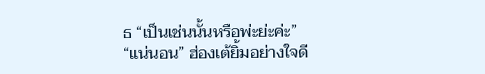ธ “เป็นเช่นนั้นหรือพ่ะย่ะค่ะ”
“แน่นอน” ฮ่องเต้ยิ้มอย่างใจดี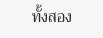ทั้งสอง